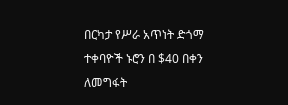በርካታ የሥራ አጥነት ድጎማ ተቀባዮች ኑሮን በ $40 በቀን ለመግፋት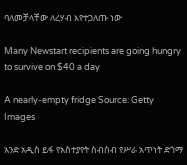ባለመቻላቸው ለረሃብ እየተጋለጡ ነው

Many Newstart recipients are going hungry to survive on $40 a day

A nearly-empty fridge Source: Getty Images

አንድ አዲስ ይፋ የአስተያየት ስብስብ የሥራ አጥነት ድጎማ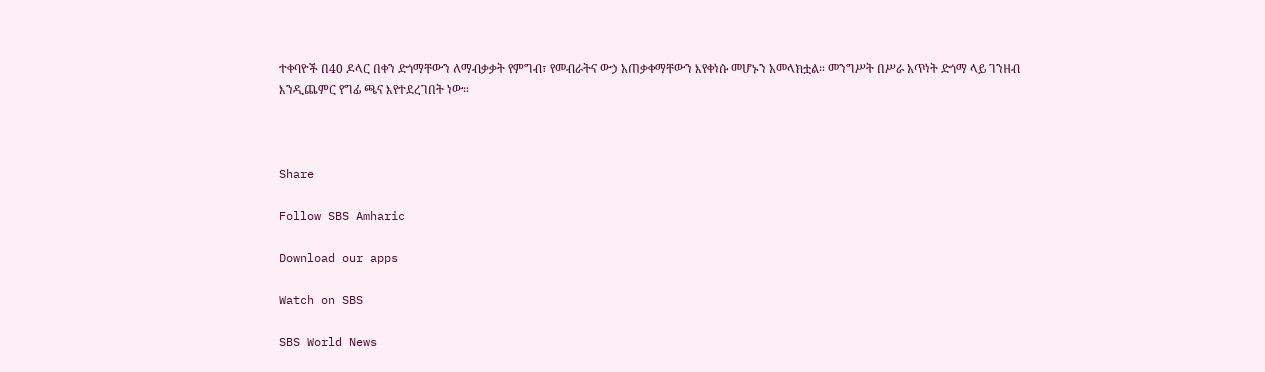ተቀባዮች በ40 ዶላር በቀን ድጎማቸውን ለማብቃቃት የምግብ፣ የመብራትና ውኃ አጠቃቀማቸውን እየቀነሱ መሆኑን አመላክቷል። መንግሥት በሥራ አጥነት ድጎማ ላይ ገንዘብ እንዲጨምር የግፊ ጫና እየተደረገበት ነው።



Share

Follow SBS Amharic

Download our apps

Watch on SBS

SBS World News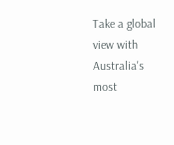Take a global view with Australia's most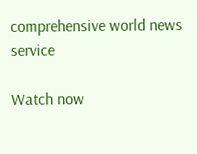comprehensive world news service

Watch now